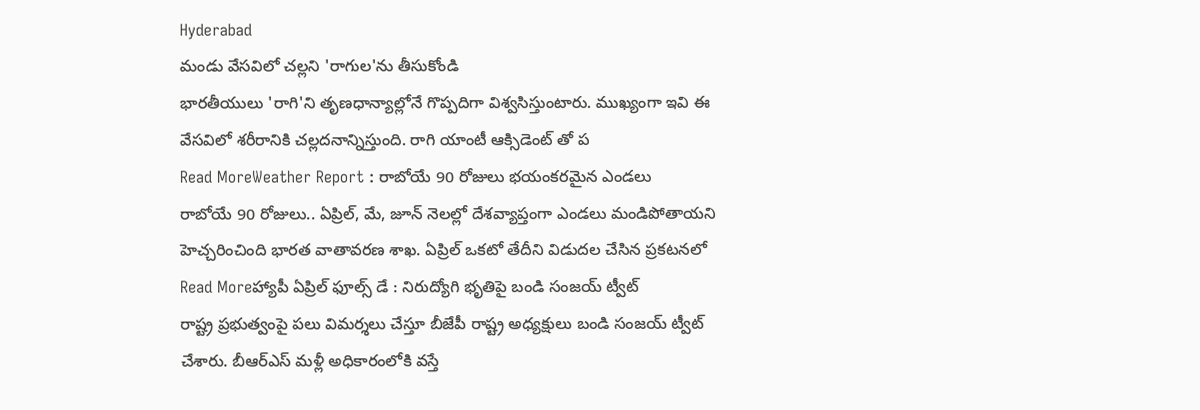Hyderabad
మండు వేసవిలో చల్లని 'రాగుల'ను తీసుకోండి
భారతీయులు 'రాగి'ని తృణధాన్యాల్లోనే గొప్పదిగా విశ్వసిస్తుంటారు. ముఖ్యంగా ఇవి ఈ వేసవిలో శరీరానికి చల్లదనాన్నిస్తుంది. రాగి యాంటీ ఆక్సిడెంట్ తో ప
Read MoreWeather Report : రాబోయే 90 రోజులు భయంకరమైన ఎండలు
రాబోయే 90 రోజులు.. ఏప్రిల్, మే, జూన్ నెలల్లో దేశవ్యాప్తంగా ఎండలు మండిపోతాయని హెచ్చరించింది భారత వాతావరణ శాఖ. ఏప్రిల్ ఒకటో తేదీని విడుదల చేసిన ప్రకటనలో
Read Moreహ్యాపీ ఏప్రిల్ ఫూల్స్ డే : నిరుద్యోగి భృతిపై బండి సంజయ్ ట్వీట్
రాష్ట్ర ప్రభుత్వంపై పలు విమర్శలు చేస్తూ బీజేపీ రాష్ట్ర అధ్యక్షులు బండి సంజయ్ ట్వీట్ చేశారు. బీఆర్ఎస్ మళ్లీ అధికారంలోకి వస్తే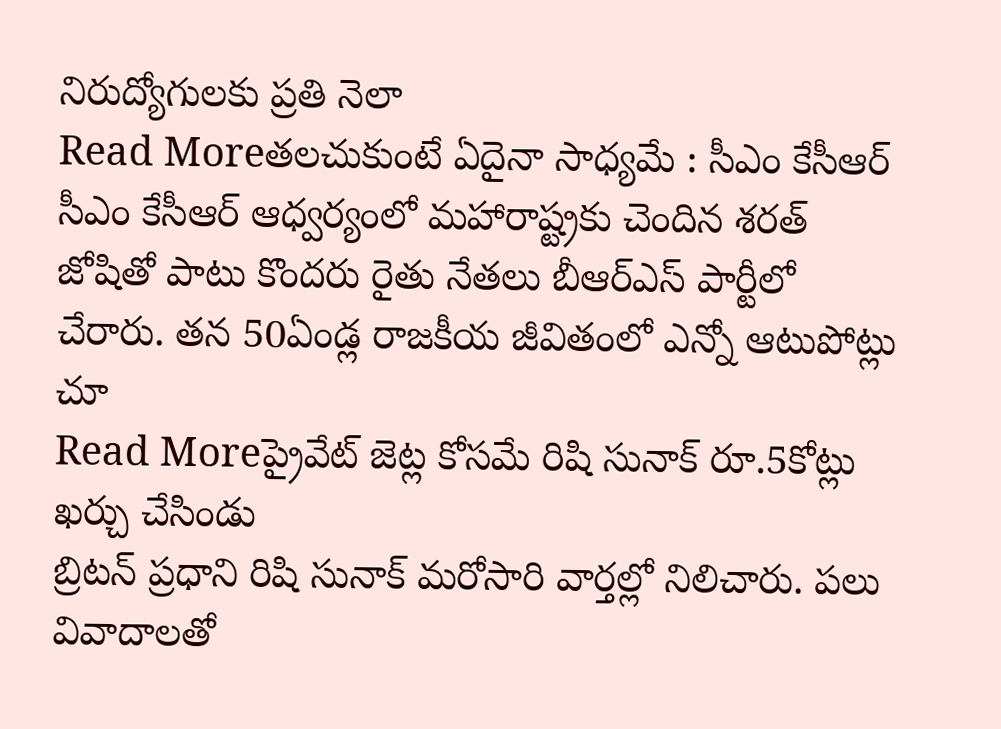నిరుద్యోగులకు ప్రతి నెలా
Read Moreతలచుకుంటే ఏదైనా సాధ్యమే : సీఎం కేసీఆర్
సీఎం కేసీఆర్ ఆధ్వర్యంలో మహారాష్ట్రకు చెందిన శరత్ జోషితో పాటు కొందరు రైతు నేతలు బీఆర్ఎస్ పార్టీలో చేరారు. తన 50ఏండ్ల రాజకీయ జీవితంలో ఎన్నో ఆటుపోట్లు చూ
Read Moreప్రైవేట్ జెట్ల కోసమే రిషి సునాక్ రూ.5కోట్లు ఖర్చు చేసిండు
బ్రిటన్ ప్రధాని రిషి సునాక్ మరోసారి వార్తల్లో నిలిచారు. పలు వివాదాలతో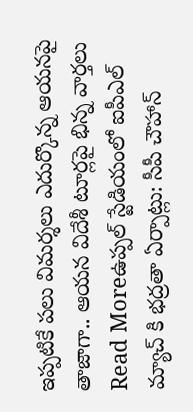ఇప్పటికే పలు విమర్శలు ఎదుర్కొన్న ఆయనపై తాజాగా.. ఆయన విదేశీ టూర్లపై భిన్న వార్తలు
Read Moreఉప్పల్ స్టేడియంలో ఐపీఎల్ మ్యాచ్ కి భద్రతా ఏర్పాట్లు: సీపీ చౌహాన్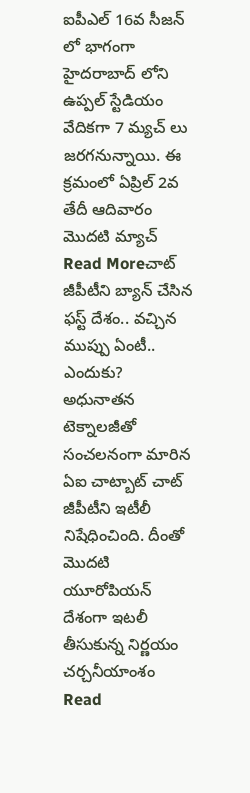ఐపీఎల్ 16వ సీజన్ లో భాగంగా హైదరాబాద్ లోని ఉప్పల్ స్టేడియం వేదికగా 7 మ్యచ్ లు జరగనున్నాయి. ఈ క్రమంలో ఏప్రిల్ 2వ తేదీ ఆదివారం మొదటి మ్యాచ్
Read Moreచాట్ జీపీటీని బ్యాన్ చేసిన ఫస్ట్ దేశం.. వచ్చిన ముప్పు ఏంటీ.. ఎందుకు?
అధునాతన టెక్నాలజీతో సంచలనంగా మారిన ఏఐ చాట్బాట్ చాట్ జీపీటీని ఇటీలీ నిషేధించింది. దీంతో మొదటి యూరోపియన్ దేశంగా ఇటలీ తీసుకున్న నిర్ణయం చర్చనీయాంశం
Read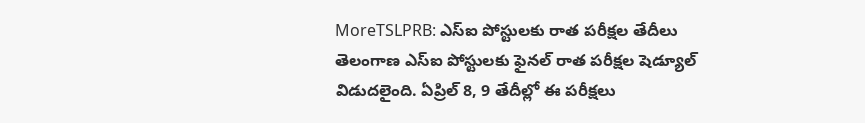MoreTSLPRB: ఎస్ఐ పోస్టులకు రాత పరీక్షల తేదీలు
తెలంగాణ ఎస్ఐ పోస్టులకు ఫైనల్ రాత పరీక్షల షెడ్యూల్ విడుదలైంది. ఏప్రిల్ 8, 9 తేదీల్లో ఈ పరీక్షలు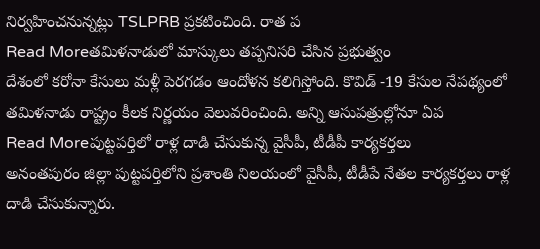నిర్వహించనున్నట్లు TSLPRB ప్రకటించింది. రాత ప
Read Moreతమిళనాడులో మాస్కులు తప్పనిసరి చేసిన ప్రభుత్వం
దేశంలో కరోనా కేసులు మళ్లీ పెరగడం ఆందోళన కలిగిస్తోంది. కొవిడ్ -19 కేసుల నేపథ్యంలో తమిళనాడు రాష్ట్రం కీలక నిర్ణయం వెలువరించింది. అన్ని ఆసుపత్రుల్లోనూ ఏప
Read Moreపుట్టపర్తిలో రాళ్ల దాడి చేసుకున్న వైసీపీ, టీడీపీ కార్యకర్తలు
అనంతపురం జిల్లా పుట్టపర్తిలోని ప్రశాంతి నిలయంలో వైసీపీ, టీడీపే నేతల కార్యకర్తలు రాళ్ల దాడి చేసుకున్నారు.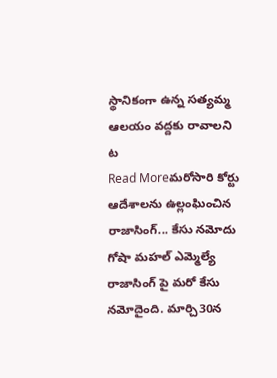స్థానికంగా ఉన్న సత్యమ్మ ఆలయం వద్దకు రావాలని ట
Read Moreమరోసారి కోర్టు ఆదేశాలను ఉల్లంఘించిన రాజాసింగ్... కేసు నమోదు
గోషా మహల్ ఎమ్మెల్యే రాజాసింగ్ పై మరో కేసు నమోదైంది. మార్చి30న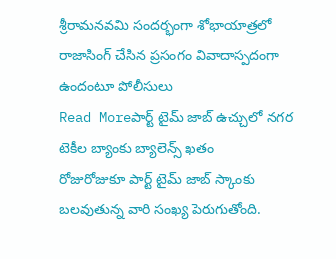శ్రీరామనవమి సందర్భంగా శోభాయాత్రలో రాజాసింగ్ చేసిన ప్రసంగం వివాదాస్పదంగా ఉందంటూ పోలీసులు
Read Moreపార్ట్ టైమ్ జాబ్ ఉచ్చులో నగర టెకీల బ్యాంకు బ్యాలెన్స్ ఖతం
రోజురోజుకూ పార్ట్ టైమ్ జాబ్ స్కాంకు బలవుతున్న వారి సంఖ్య పెరుగుతోంది.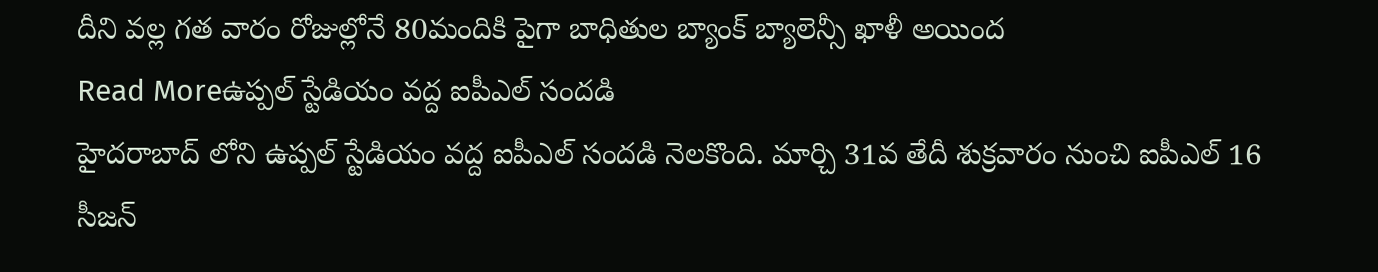దీని వల్ల గత వారం రోజుల్లోనే 80మందికి పైగా బాధితుల బ్యాంక్ బ్యాలెన్సీ ఖాళీ అయింద
Read Moreఉప్పల్ స్టేడియం వద్ద ఐపీఎల్ సందడి
హైదరాబాద్ లోని ఉప్పల్ స్టేడియం వద్ద ఐపీఎల్ సందడి నెలకొంది. మార్చి 31వ తేదీ శుక్రవారం నుంచి ఐపీఎల్ 16 సీజన్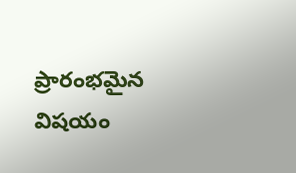ప్రారంభమైన విషయం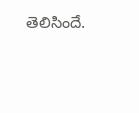తెలిసిందే.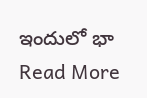ఇందులో భా
Read More